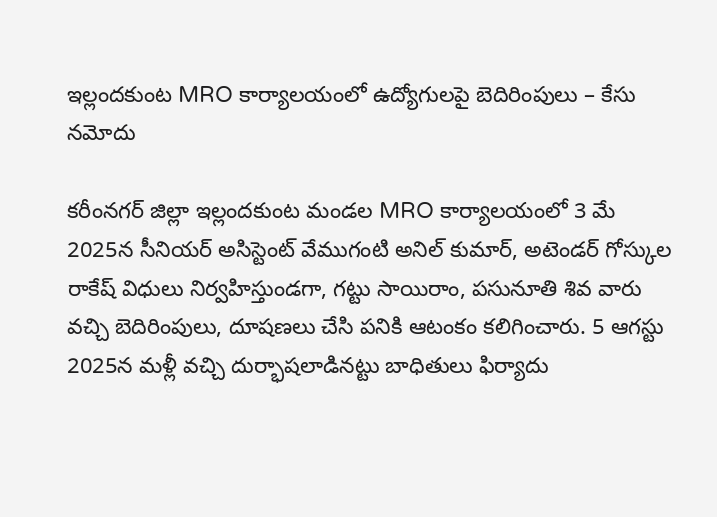ఇల్లందకుంట MRO కార్యాలయంలో ఉద్యోగులపై బెదిరింపులు – కేసు నమోదు

కరీంనగర్ జిల్లా ఇల్లందకుంట మండల MRO కార్యాలయంలో 3 మే 2025న సీనియర్ అసిస్టెంట్ వేముగంటి అనిల్ కుమార్, అటెండర్ గోస్కుల రాకేష్ విధులు నిర్వహిస్తుండగా, గట్టు సాయిరాం, పసునూతి శివ వారు వచ్చి బెదిరింపులు, దూషణలు చేసి పనికి ఆటంకం కలిగించారు. 5 ఆగస్టు 2025న మళ్లీ వచ్చి దుర్భాషలాడినట్టు బాధితులు ఫిర్యాదు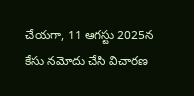చేయగా, 11 ఆగస్టు 2025న కేసు నమోదు చేసి విచారణ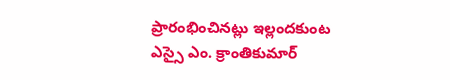ప్రారంభించినట్లు ఇల్లందకుంట ఎస్సై ఎం. క్రాంతికుమార్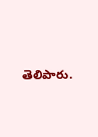తెలిపారు.